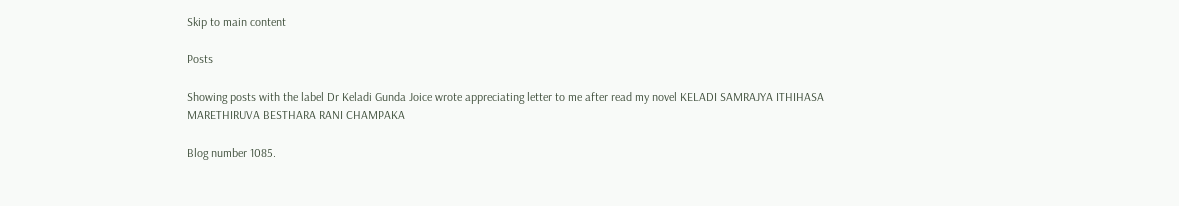Skip to main content

Posts

Showing posts with the label Dr Keladi Gunda Joice wrote appreciating letter to me after read my novel KELADI SAMRAJYA ITHIHASA MARETHIRUVA BESTHARA RANI CHAMPAKA

Blog number 1085.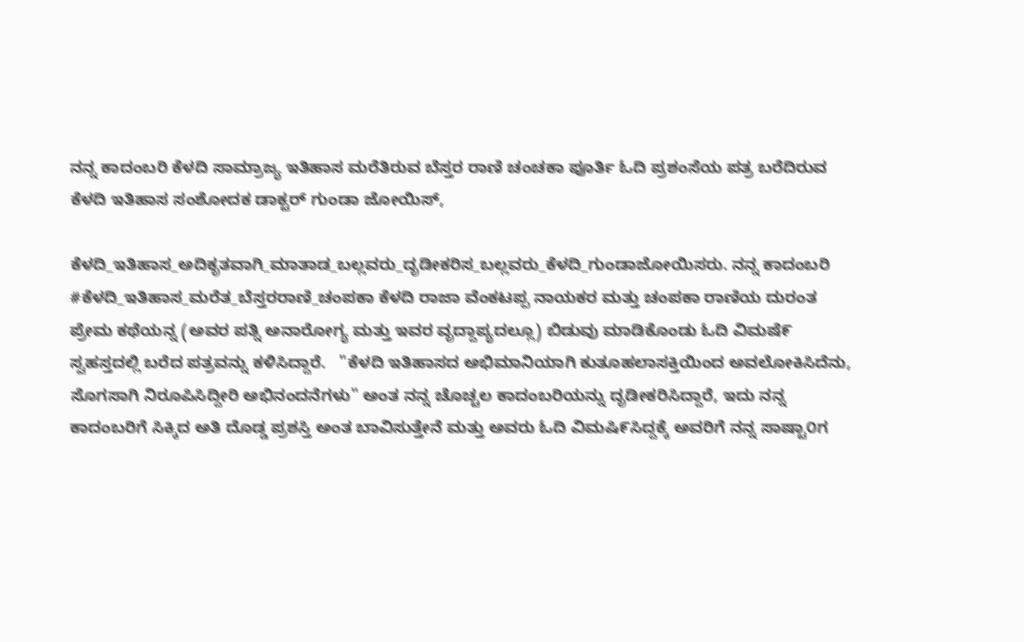ನನ್ನ ಕಾದಂಬರಿ ಕೆಳದಿ ಸಾಮ್ರಾಜ್ಯ ಇತಿಹಾಸ ಮರೆತಿರುವ ಬೆಸ್ತರ ರಾಣಿ ಚಂಚಕಾ ಪೂರ್ತಿ ಓದಿ ಪ್ರಶಂಸೆಯ ಪತ್ರ ಬರೆದಿರುವ ಕೆಳದಿ ಇತಿಹಾಸ ಸಂಶೋದಕ ಡಾಕ್ಟರ್ ಗುಂಡಾ ಜೋಯಿಸ್,

ಕೆಳದಿ_ಇತಿಹಾಸ_ಅದಿಕೃತವಾಗಿ_ಮಾತಾಡ_ಬಲ್ಲವರು_ದೃಡೀಕರಿಸ_ಬಲ್ಲವರು_ಕೆಳದಿ_ಗುಂಡಾಜೋಯಿಸರು. ನನ್ನ ಕಾದಂಬರಿ #ಕೆಳದಿ_ಇತಿಹಾಸ_ಮರೆತ_ಬೆಸ್ತರರಾಣಿ_ಚಂಪಕಾ ಕೆಳದಿ ರಾಜಾ ವೆಂಕಟಪ್ಪ ನಾಯಕರ ಮತ್ತು ಚಂಪಕಾ ರಾಣಿಯ ದುರಂತ ಪ್ರೇಮ ಕಥೆಯನ್ನ (ಅವರ ಪತ್ನಿ ಅನಾರೋಗ್ಯ ಮತ್ತು ಇವರ ವೃದ್ದಾಪ್ಯದಲ್ಲೂ) ಬಿಡುವು ಮಾಡಿಕೊಂಡು ಓದಿ ವಿಮಷೆ೯ ಸ್ವಹಸ್ತದಲ್ಲಿ ಬರೆದ ಪತ್ರವನ್ನು ಕಳಿಸಿದ್ದಾರೆ.   "ಕೆಳದಿ ಇತಿಹಾಸದ ಅಭಿಮಾನಿಯಾಗಿ ಕುತೂಹಲಾಸಕ್ತಿಯಿಂದ ಅವಲೋಕಿಸಿದೆನು, ಸೊಗಸಾಗಿ ನಿರೂಪಿಸಿದ್ದೀರಿ ಅಭಿನಂದನೆಗಳು" ಅಂತ ನನ್ನ ಚೊಚ್ಚಲ ಕಾದಂಬರಿಯನ್ನು ದೃಡೀಕರಿಸಿದ್ದಾರೆ, ಇದು ನನ್ನ ಕಾದಂಬರಿಗೆ ಸಿಕ್ಕಿದ ಅತಿ ದೊಡ್ಡ ಪ್ರಶಸ್ತಿ ಅಂತ ಬಾವಿಸುತ್ತೇನೆ ಮತ್ತು ಅವರು ಓದಿ ವಿಮಷಿ೯ಸಿದ್ದಕ್ಕೆ ಅವರಿಗೆ ನನ್ನ ಸಾಷ್ಟಾ೦ಗ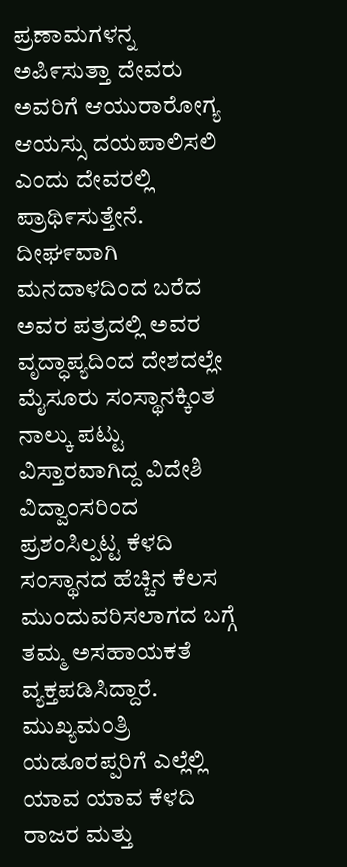ಪ್ರಣಾಮಗಳನ್ನ ಅಪಿ೯ಸುತ್ತಾ ದೇವರು ಅವರಿಗೆ ಆಯುರಾರೋಗ್ಯ ಆಯಸ್ಸು ದಯಪಾಲಿಸಲಿ ಎಂದು ದೇವರಲ್ಲಿ ಪ್ರಾಥಿ೯ಸುತ್ತೇನೆ.   ದೀಘ೯ವಾಗಿ ಮನದಾಳದಿಂದ ಬರೆದ ಅವರ ಪತ್ರದಲ್ಲಿ ಅವರ ವೃದ್ಧಾಪ್ಯದಿಂದ ದೇಶದಲ್ಲೇ ಮೈಸೂರು ಸಂಸ್ಥಾನಕ್ಕಿಂತ ನಾಲ್ಕು ಪಟ್ಟು ವಿಸ್ತಾರವಾಗಿದ್ದ ವಿದೇಶಿ ವಿದ್ವಾಂಸರಿಂದ ಪ್ರಶಂಸಿಲ್ಪಟ್ಟ ಕೆಳದಿ ಸಂಸ್ಥಾನದ ಹೆಚ್ಚಿನ ಕೆಲಸ ಮುಂದುವರಿಸಲಾಗದ ಬಗ್ಗೆ ತಮ್ಮ ಅಸಹಾಯಕತೆ ವ್ಯಕ್ತಪಡಿಸಿದ್ದಾರೆ.   ಮುಖ್ಯಮಂತ್ರಿ ಯಡೂರಪ್ಪರಿಗೆ ಎಲ್ಲೆಲ್ಲಿ ಯಾವ ಯಾವ ಕೆಳದಿ ರಾಜರ ಮತ್ತು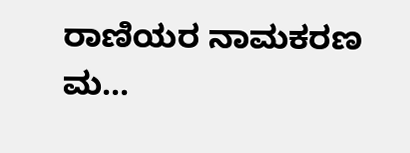ರಾಣಿಯರ ನಾಮಕರಣ ಮ...